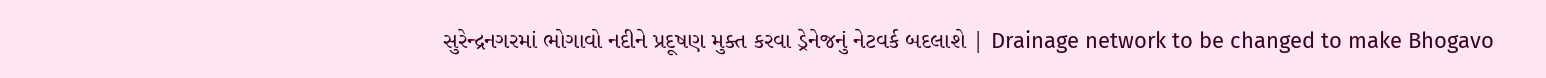સુરેન્દ્રનગરમાં ભોગાવો નદીને પ્રદૂષણ મુક્ત કરવા ડ્રેનેજનું નેટવર્ક બદલાશે | Drainage network to be changed to make Bhogavo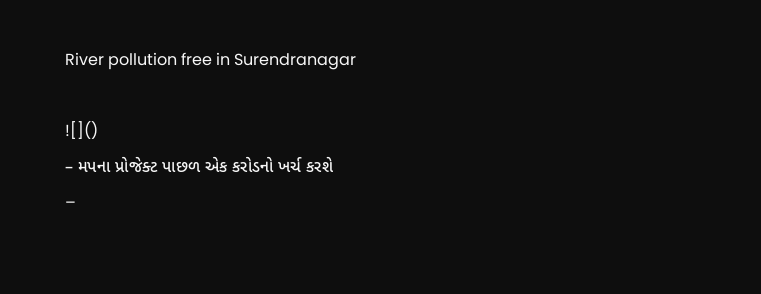River pollution free in Surendranagar

![]()
– મપના પ્રોજેક્ટ પાછળ એક કરોડનો ખર્ચ કરશે
–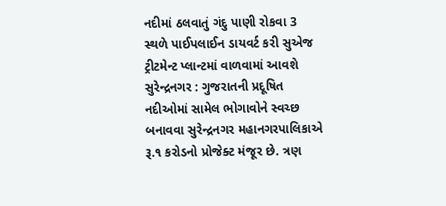નદીમાં ઠલવાતું ગંદુ પાણી રોકવા 3 સ્થળે પાઈપલાઈન ડાયવર્ટ કરી સુએજ ટ્રીટમેન્ટ પ્લાન્ટમાં વાળવામાં આવશે
સુરેન્દ્રનગર : ગુજરાતની પ્રદૂષિત નદીઓમાં સામેલ ભોગાવોને સ્વચ્છ બનાવવા સુરેન્દ્રનગર મહાનગરપાલિકાએ રૂ.૧ કરોડનો પ્રોજેક્ટ મંજૂર છે. ત્રણ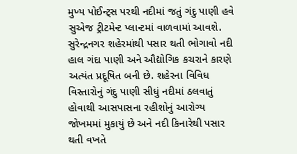મુખ્ય પોઈન્ટ્સ પરથી નદીમાં જતું ગંદુ પાણી હવે સુએજ ટ્રીટમેન્ટ પ્લાન્ટમાં વાળવામાં આવશે.
સુરેન્દ્રનગર શહેરમાંથી પસાર થતી ભોગાવો નદી હાલ ગંદા પાણી અને ઔદ્યોગિક કચરાને કારણે અત્યંત પ્રદૂષિત બની છે. શહેરના વિવિધ વિસ્તારોનું ગંદુ પાણી સીધું નદીમાં ઠલવાતું હોવાથી આસપાસના રહીશોનું આરોગ્ય જોખમમાં મુકાયું છે અને નદી કિનારેથી પસાર થતી વખતે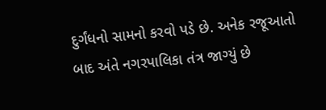દુર્ગંધનો સામનો કરવો પડે છે. અનેક રજૂઆતો બાદ અંતે નગરપાલિકા તંત્ર જાગ્યું છે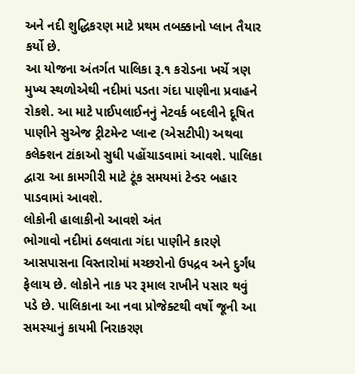અને નદી શુદ્ધિકરણ માટે પ્રથમ તબક્કાનો પ્લાન તૈયાર કર્યો છે.
આ યોજના અંતર્ગત પાલિકા રૂ.૧ કરોડના ખર્ચે ત્રણ મુખ્ય સ્થળોએથી નદીમાં પડતા ગંદા પાણીના પ્રવાહને રોકશે. આ માટે પાઈપલાઈનનું નેટવર્ક બદલીને દૂષિત પાણીને સુએજ ટ્રીટમેન્ટ પ્લાન્ટ (એસટીપી) અથવા કલેક્શન ટાંકાઓ સુધી પહોંચાડવામાં આવશે. પાલિકા દ્વારા આ કામગીરી માટે ટૂંક સમયમાં ટેન્ડર બહાર પાડવામાં આવશે.
લોકોની હાલાકીનો આવશે અંત
ભોગાવો નદીમાં ઠલવાતા ગંદા પાણીને કારણે આસપાસના વિસ્તારોમાં મચ્છરોનો ઉપદ્રવ અને દુર્ગંધ ફેલાય છે. લોકોને નાક પર રૂમાલ રાખીને પસાર થવું પડે છે. પાલિકાના આ નવા પ્રોજેક્ટથી વર્ષો જૂની આ સમસ્યાનું કાયમી નિરાકરણ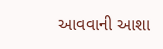આવવાની આશા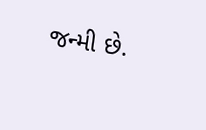જન્મી છે.